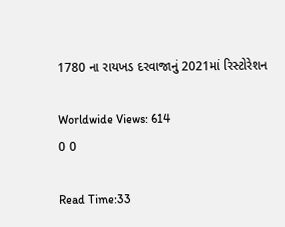1780 ના રાયખડ દરવાજાનું 2021માં રિસ્ટોરેશન

Worldwide Views: 614
0 0

Read Time:33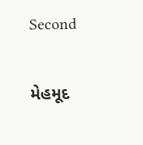Second

મેહમૂદ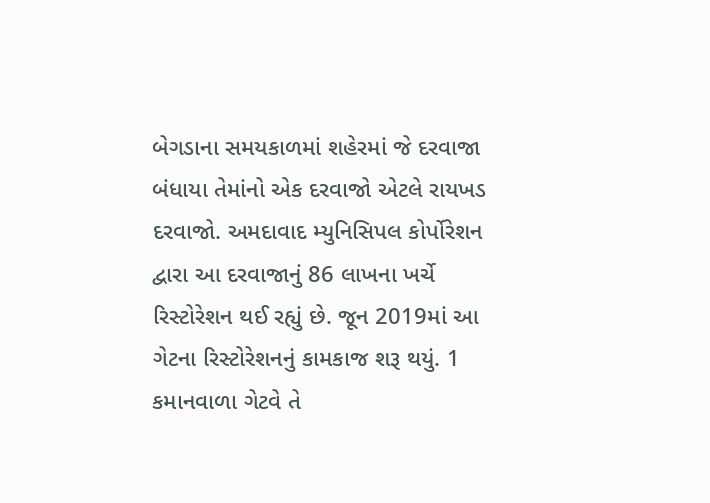બેગડાના સમયકાળમાં શહેરમાં જે દરવાજા બંધાયા તેમાંનો એક દરવાજો એટલે રાયખડ દરવાજો. અમદાવાદ મ્યુનિસિપલ કોર્પોરેશન દ્વારા આ દરવાજાનું 86 લાખના ખર્ચે રિસ્ટોરેશન થઈ રહ્યું છે. જૂન 2019માં આ ગેટના રિસ્ટોરેશનનું કામકાજ શરૂ થયું. 1 કમાનવાળા ગેટવે તે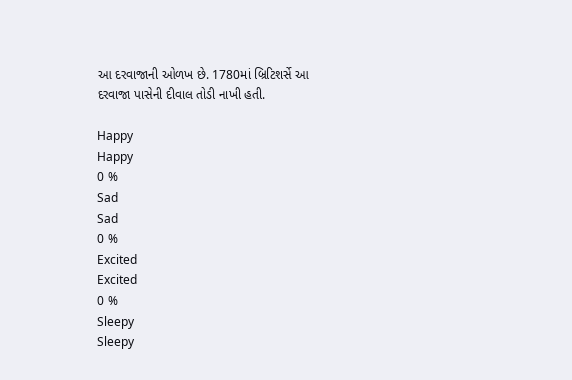આ દરવાજાની ઓળખ છે. 1780માં બ્રિટિશર્સે આ દરવાજા પાસેની દીવાલ તોડી નાખી હતી.

Happy
Happy
0 %
Sad
Sad
0 %
Excited
Excited
0 %
Sleepy
Sleepy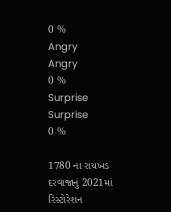0 %
Angry
Angry
0 %
Surprise
Surprise
0 %

1780 ના રાયખડ દરવાજાનું 2021માં રિસ્ટોરેશન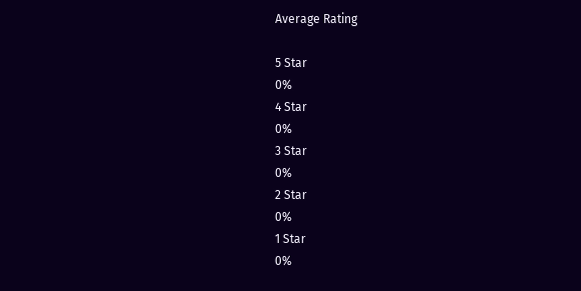Average Rating

5 Star
0%
4 Star
0%
3 Star
0%
2 Star
0%
1 Star
0%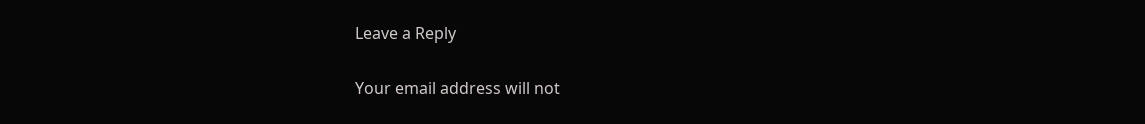Leave a Reply

Your email address will not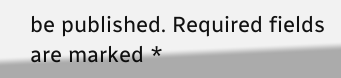be published. Required fields are marked *